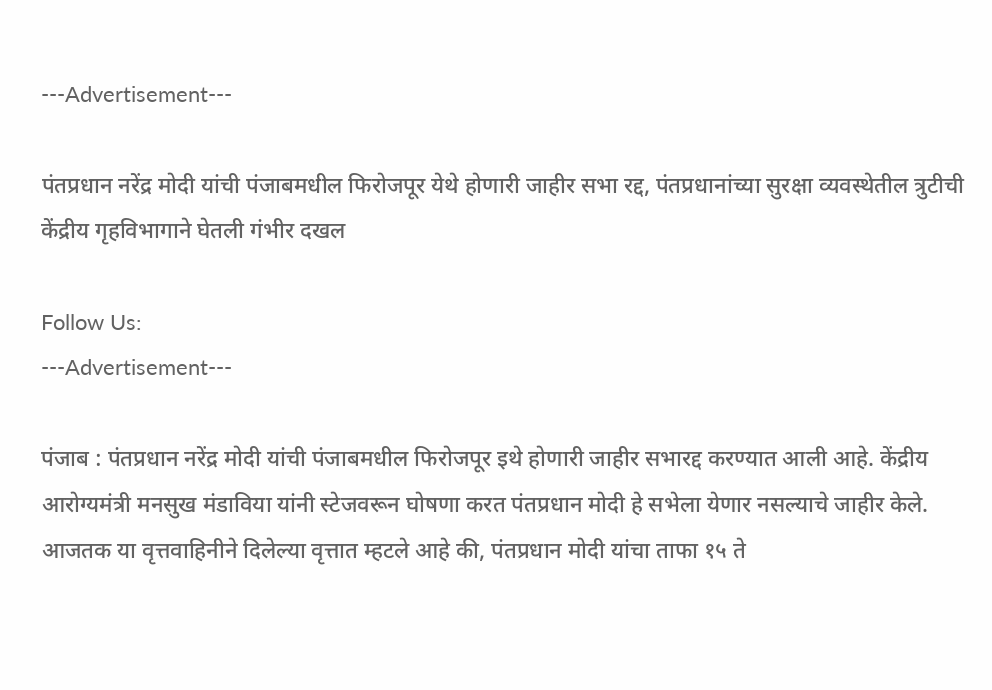---Advertisement---

पंतप्रधान नरेंद्र मोदी यांची पंजाबमधील फिरोजपूर येथे होणारी जाहीर सभा रद्द, पंतप्रधानांच्या सुरक्षा व्यवस्थेतील त्रुटीची केंद्रीय गृहविभागाने घेतली गंभीर दखल

Follow Us:
---Advertisement---

पंजाब : पंतप्रधान नरेंद्र मोदी यांची पंजाबमधील फिरोजपूर इथे होणारी जाहीर सभारद्द करण्यात आली आहे. केंद्रीय आरोग्यमंत्री मनसुख मंडाविया यांनी स्टेजवरून घोषणा करत पंतप्रधान मोदी हे सभेला येणार नसल्याचे जाहीर केले. आजतक या वृत्तवाहिनीने दिलेल्या वृत्तात म्हटले आहे की, पंतप्रधान मोदी यांचा ताफा १५ ते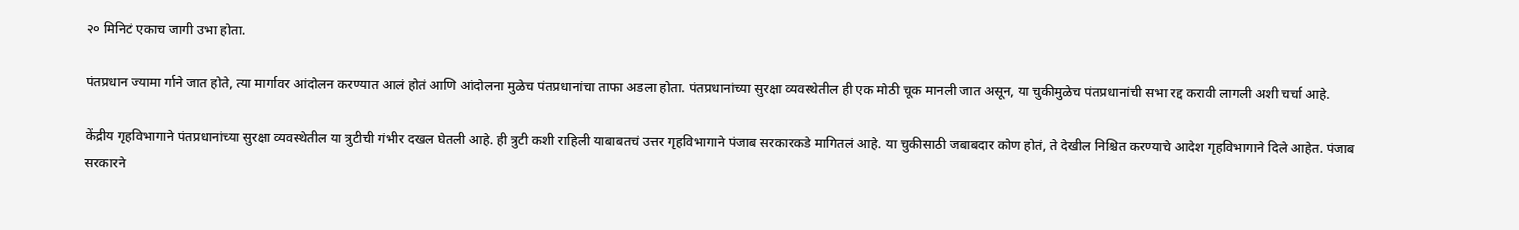२० मिनिटं एकाच जागी उभा होता.

पंतप्रधान ज्यामा र्गाने जात होते, त्या मार्गावर आंदोलन करण्यात आलं होतं आणि आंदोलना मुळेच पंतप्रधानांचा ताफा अडला होता. पंतप्रधानांच्या सुरक्षा व्यवस्थेतील ही एक मोठी चूक मानली जात असून, या चुकीमुळेच पंतप्रधानांची सभा रद्द करावी लागली अशी चर्चा आहे.

केंद्रीय गृहविभागाने पंतप्रधानांच्या सुरक्षा व्यवस्थेतील या त्रुटीची गंभीर दखल घेतली आहे. ही त्रुटी कशी राहिली याबाबतचं उत्तर गृहविभागाने पंजाब सरकारकडे मागितलं आहे. या चुकीसाठी जबाबदार कोण होतं, ते देखील निश्चित करण्याचे आदेश गृहविभागाने दिले आहेत. पंजाब सरकारने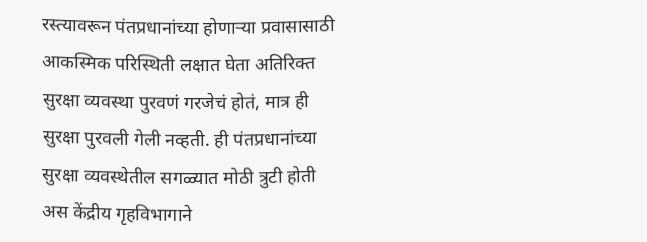रस्त्यावरून पंतप्रधानांच्या होणाऱ्या प्रवासासाठी आकस्मिक परिस्थिती लक्षात घेता अतिरिक्त सुरक्षा व्यवस्था पुरवणं गरजेचं होतं, मात्र ही सुरक्षा पुरवली गेली नव्हती. ही पंतप्रधानांच्या सुरक्षा व्यवस्थेतील सगळ्यात मोठी त्रुटी होती अस केंद्रीय गृहविभागाने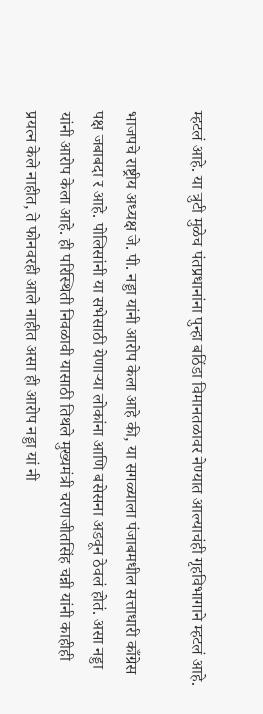म्हटलं आहे. या त्रुटी मुळेच पंतप्रधानांना पुन्हा बठिंडा विमानतळावर नेण्यात आल्याचंही गृहविभागाने म्हटलं आहे.

भाजपचे राष्ट्रीय अध्यक्ष जे. पी. नड्डा यांनी आरोप केला आहे की, या सगळ्याला पंजाबमधील सत्ताधारी काँग्रेस पक्ष जबाबदा र आहे. पोलिसांनी या सभेसाठी येणाऱ्या लोकांना आणि बसेसना अडवून ठेवलं होतं. असा नड्डा यांनी आरोप केला आहे. ही परिस्थिती निवळावी यासाठी तिथले मुख्यमंत्री चरणजीतसिंह चन्नी यांनी काहीही प्रयत्न केले नाहीत, ते फोनवरही आले नाहीत असा ही आरोप नड्डा यां नी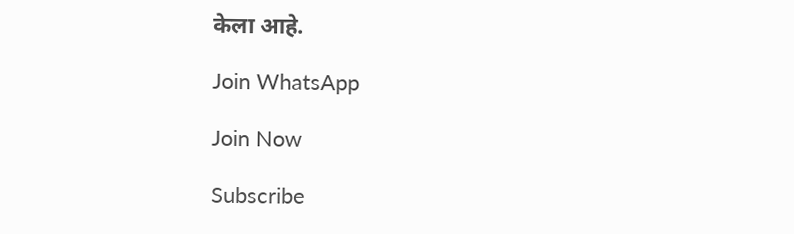केला आहे.

Join WhatsApp

Join Now

Subscribe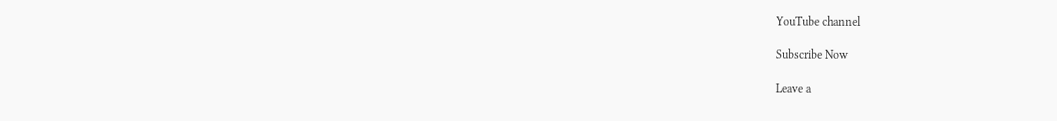YouTube channel

Subscribe Now

Leave a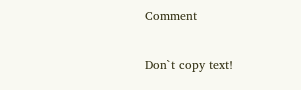Comment

Don`t copy text!